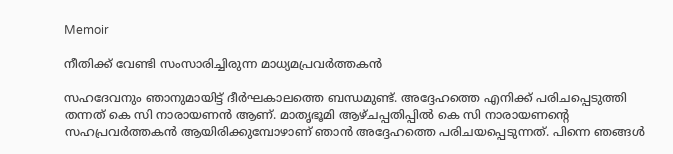Memoir

നീതിക്ക് വേണ്ടി സംസാരിച്ചിരുന്ന മാധ്യമപ്രവര്‍ത്തകന്‍

സഹദേവനും ഞാനുമായിട്ട് ദീര്‍ഘകാലത്തെ ബന്ധമുണ്ട്. അദ്ദേഹത്തെ എനിക്ക് പരിചപ്പെടുത്തി തന്നത് കെ സി നാരായണന്‍ ആണ്. മാതൃഭൂമി ആഴ്ചപ്പതിപ്പില്‍ കെ സി നാരായണന്റെ സഹപ്രവര്‍ത്തകന്‍ ആയിരിക്കുമ്പോഴാണ് ഞാന്‍ അദ്ദേഹത്തെ പരിചയപ്പെടുന്നത്. പിന്നെ ഞങ്ങള്‍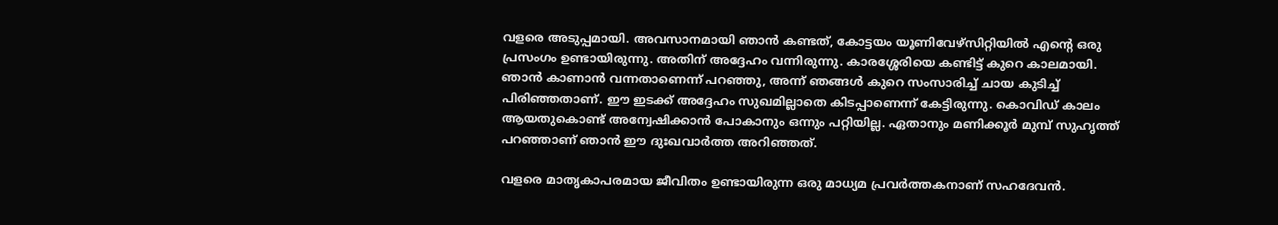വളരെ അടുപ്പമായി. അവസാനമായി ഞാന്‍ കണ്ടത്, കോട്ടയം യൂണിവേഴ്‌സിറ്റിയില്‍ എന്റെ ഒരു പ്രസംഗം ഉണ്ടായിരുന്നു. അതിന് അദ്ദേഹം വന്നിരുന്നു. കാരശ്ശേരിയെ കണ്ടിട്ട് കുറെ കാലമായി. ഞാന്‍ കാണാന്‍ വന്നതാണെന്ന് പറഞ്ഞു, അന്ന് ഞങ്ങള്‍ കുറെ സംസാരിച്ച് ചായ കുടിച്ച് പിരിഞ്ഞതാണ്. ഈ ഇടക്ക് അദ്ദേഹം സുഖമില്ലാതെ കിടപ്പാണെന്ന് കേട്ടിരുന്നു. കൊവിഡ് കാലം ആയതുകൊണ്ട് അന്വേഷിക്കാന്‍ പോകാനും ഒന്നും പറ്റിയില്ല. ഏതാനും മണിക്കൂര്‍ മുമ്പ് സുഹൃത്ത് പറഞ്ഞാണ് ഞാന്‍ ഈ ദുഃഖവാര്‍ത്ത അറിഞ്ഞത്.

വളരെ മാതൃകാപരമായ ജീവിതം ഉണ്ടായിരുന്ന ഒരു മാധ്യമ പ്രവര്‍ത്തകനാണ് സഹദേവന്‍.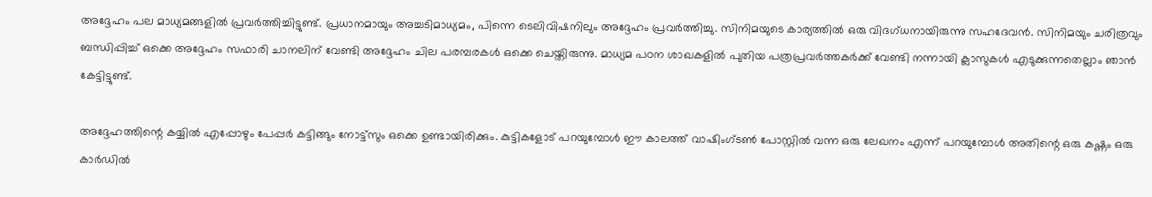അദ്ദേഹം പല മാധ്യമങ്ങളില്‍ പ്രവര്‍ത്തിച്ചിട്ടുണ്ട്. പ്രധാനമായും അച്ചടിമാധ്യമം, പിന്നെ ടെലിവിഷനിലും അദ്ദേഹം പ്രവര്‍ത്തിച്ചു. സിനിമയുടെ കാര്യത്തില്‍ ഒരു വിദഗ്ധനായിരുന്നു സഹദേവന്‍. സിനിമയും ചരിത്രവും ബന്ധിപ്പിച്ച് ഒക്കെ അദ്ദേഹം സഫാരി ചാനലിന് വേണ്ടി അദ്ദേഹം ചില പരമ്പരകള്‍ ഒക്കെ ചെയ്തിരുന്നു. മാധ്യമ പഠന ശാഖകളില്‍ പുതിയ പത്രപ്രവര്‍ത്തകര്‍ക്ക് വേണ്ടി നന്നായി ക്ലാസുകള്‍ എടുക്കുന്നതെല്ലാം ഞാന്‍ കേട്ടിട്ടുണ്ട്.

അദ്ദേഹത്തിന്റെ കയ്യില്‍ എപ്പോഴും പേപ്പര്‍ കട്ടിങ്ങും നോട്ട്‌സും ഒക്കെ ഉണ്ടായിരിക്കും. കുട്ടികളോട് പറയുമ്പോള്‍ ഈ കാലത്ത് വാഷിംഗ്ടണ്‍ പോസ്റ്റില്‍ വന്ന ഒരു ലേഖനം എന്ന് പറയുമ്പോള്‍ അതിന്റെ ഒരു കഷ്ണം ഒരു കാര്‍ഡില്‍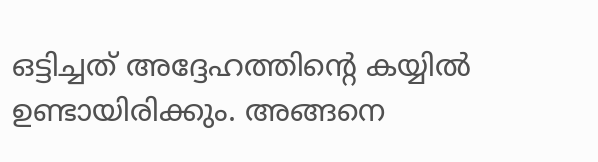ഒട്ടിച്ചത് അദ്ദേഹത്തിന്റെ കയ്യില്‍ ഉണ്ടായിരിക്കും. അങ്ങനെ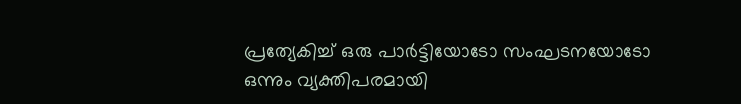പ്രത്യേകിച്ച് ഒരു പാര്‍ട്ടിയോടോ സംഘടനയോടോ ഒന്നും വ്യക്തിപരമായി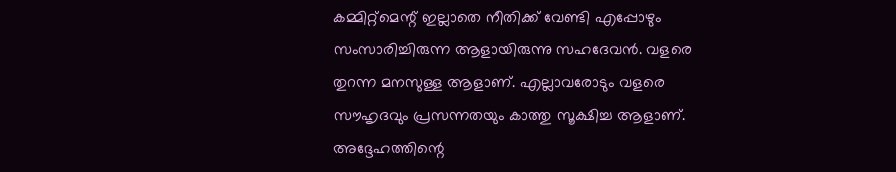കമ്മിറ്റ്‌മെന്റ് ഇല്ലാതെ നീതിക്ക് വേണ്ടി എപ്പോഴും സംസാരിച്ചിരുന്ന ആളായിരുന്നു സഹദേവന്‍. വളരെ തുറന്ന മനസുള്ള ആളാണ്. എല്ലാവരോടും വളരെ സൗഹൃദവും പ്രസന്നതയും കാത്തു സൂക്ഷിച്ച ആളാണ്. അദ്ദേഹത്തിന്റെ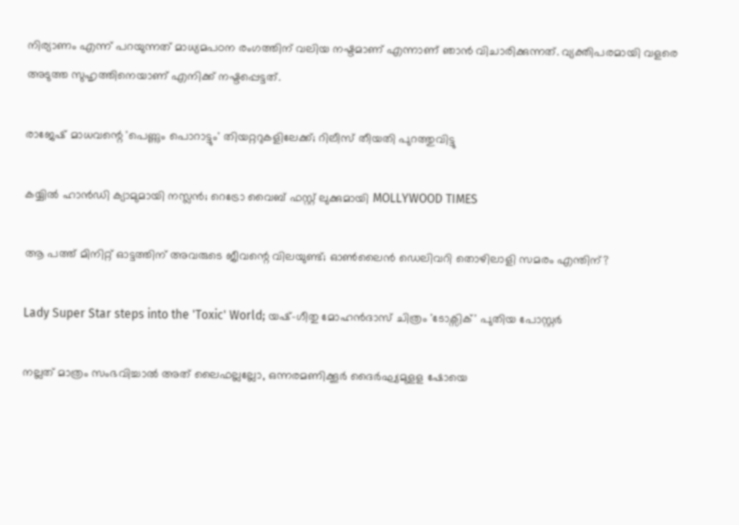നിര്യാണം എന്ന് പറയുന്നത് മാധ്യമപഠന രംഗത്തിന് വലിയ നഷ്ടമാണ് എന്നാണ് ഞാന്‍ വിചാരിക്കുന്നത്. വ്യക്തിപരമായി വളരെ അടുത്ത സുഹൃത്തിനെയാണ് എനിക്ക് നഷ്ടപ്പെട്ടത്.

രാജേഷ് മാധവന്റെ 'പെണ്ണും പൊറാട്ടും' തിയറ്ററുകളിലേക്ക്; റിലീസ് തീയതി പുറത്തുവിട്ടു

കയ്യിൽ ഹാൻഡി ക്യാമുമായി നസ്ലൻ; റെട്രോ വൈബ് ഫസ്റ്റ് ലുക്കുമായി MOLLYWOOD TIMES

ആ പത്ത് മിനിറ്റ് ഓട്ടത്തിന് അവരുടെ ജീവന്റെ വിലയുണ്ട്; ഓണ്‍ലൈന്‍ ഡെലിവറി തൊഴിലാളി സമരം എന്തിന്?

Lady Super Star steps into the 'Toxic' World; യഷ്-ഗീതു മോഹൻദാസ് ചിത്രം 'ടോക്സിക്' പുതിയ പോസ്റ്റർ

നല്ലത് മാത്രം സംഭവിച്ചാല്‍ അത് ലൈഫല്ലല്ലോ, ഒന്നരമണിക്കൂർ ദൈർഘ്യമുളള ഷോയെ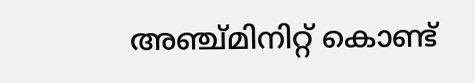അഞ്ച്മിനിറ്റ് കൊണ്ട്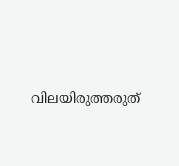വിലയിരുത്തരുത്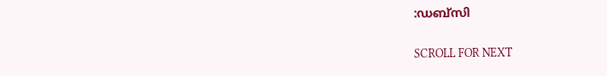:ഡബ്സി

SCROLL FOR NEXT